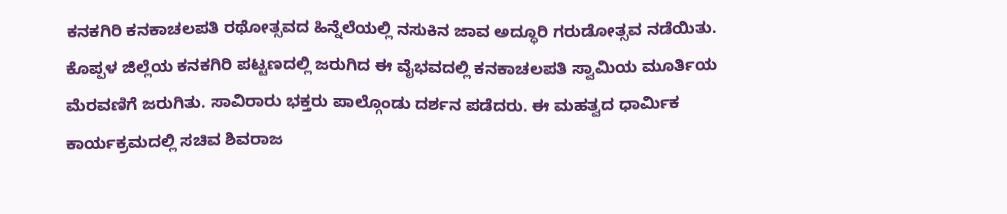ಕನಕಗಿರಿ ಕನಕಾಚಲಪತಿ ರಥೋತ್ಸವದ ಹಿನ್ನೆಲೆಯಲ್ಲಿ ನಸುಕಿನ ಜಾವ ಅದ್ಧೂರಿ ಗರುಡೋತ್ಸವ ನಡೆಯಿತು. ಕೊಪ್ಪಳ ಜಿಲ್ಲೆಯ ಕನಕಗಿರಿ ಪಟ್ಟಣದಲ್ಲಿ ಜರುಗಿದ ಈ ವೈಭವದಲ್ಲಿ ಕನಕಾಚಲಪತಿ ಸ್ವಾಮಿಯ ಮೂರ್ತಿಯ ಮೆರವಣಿಗೆ ಜರುಗಿತು. ಸಾವಿರಾರು ಭಕ್ತರು ಪಾಲ್ಗೊಂಡು ದರ್ಶನ ಪಡೆದರು. ಈ ಮಹತ್ವದ ಧಾರ್ಮಿಕ ಕಾರ್ಯಕ್ರಮದಲ್ಲಿ ಸಚಿವ ಶಿವರಾಜ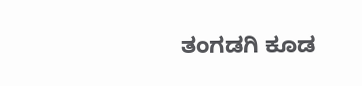ತಂಗಡಗಿ ಕೂಡ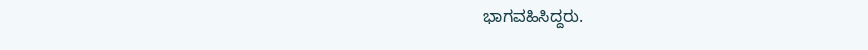ಭಾಗವಹಿಸಿದ್ದರು.